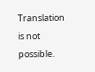Translation is not possible.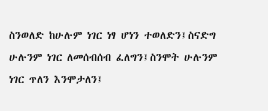ስንወለድ ከሁሉም ነገር ነፃ ሆነን ተወለድን፤ስናድግ ሁሉንም ነገር ለመሰብሰብ ፈለግን፤ስንሞት ሁሉንም ነገር ጥለን እንሞታለን፤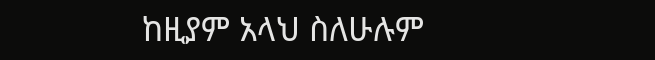ከዚያም አላህ ስለሁሉም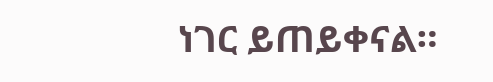ነገር ይጠይቀናል።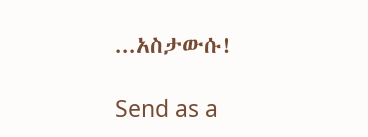...አስታውሱ!

Send as a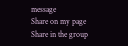message
Share on my page
Share in the group